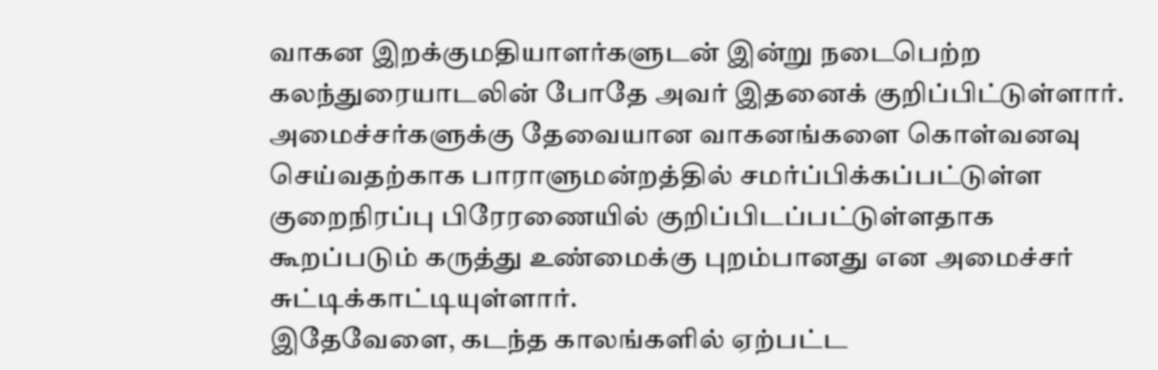வாகன இறக்குமதியாளர்களுடன் இன்று நடைபெற்ற கலந்துரையாடலின் போதே அவர் இதனைக் குறிப்பிட்டுள்ளார்.
அமைச்சர்களுக்கு தேவையான வாகனங்களை கொள்வனவு செய்வதற்காக பாராளுமன்றத்தில் சமர்ப்பிக்கப்பட்டுள்ள குறைநிரப்பு பிரேரணையில் குறிப்பிடப்பட்டுள்ளதாக கூறப்படும் கருத்து உண்மைக்கு புறம்பானது என அமைச்சர் சுட்டிக்காட்டியுள்ளார்.
இதேவேளை, கடந்த காலங்களில் ஏற்பட்ட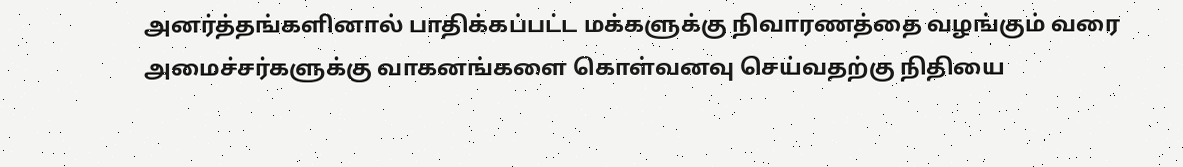அனர்த்தங்களினால் பாதிக்கப்பட்ட மக்களுக்கு நிவாரணத்தை வழங்கும் வரை அமைச்சர்களுக்கு வாகனங்களை கொள்வனவு செய்வதற்கு நிதியை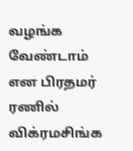வழங்க வேண்டாம் என பிரதமர் ரணில் விக்ரமசிங்க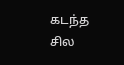கடந்த சில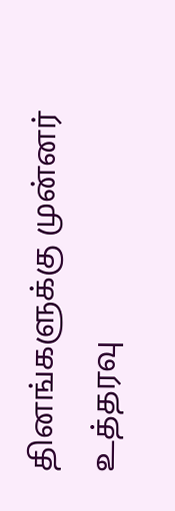தினங்களுக்கு முன்னர் உத்தரவு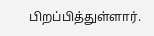பிறப்பித்துள்ளார்.